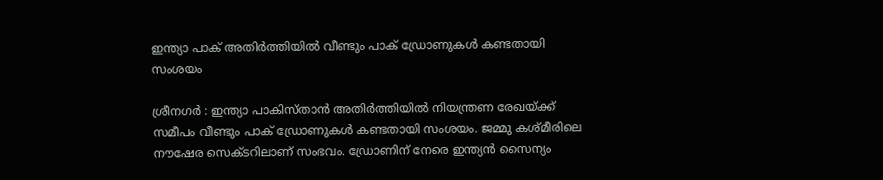ഇന്ത്യാ പാക് അതിര്‍ത്തിയില്‍ വീണ്ടും പാക് ഡ്രോണുകള്‍ കണ്ടതായി സംശയം

ശ്രീനഗർ : ഇന്ത്യാ പാകിസ്താന്‍ അതിര്‍ത്തിയില്‍ നിയന്ത്രണ രേഖയ്ക്ക് സമീപം വീണ്ടും പാക് ഡ്രോണുകള്‍ കണ്ടതായി സംശയം. ജമ്മു കശ്മീരിലെ നൗഷേര സെക്ടറിലാണ് സംഭവം. ഡ്രോണിന് നേരെ ഇന്ത്യന്‍ സൈന്യം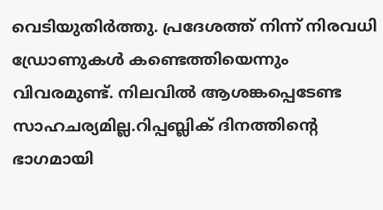വെടിയുതിര്‍ത്തു. പ്രദേശത്ത് നിന്ന് നിരവധി ഡ്രോണുകള്‍ കണ്ടെത്തിയെന്നും വിവരമുണ്ട്. നിലവില്‍ ആശങ്കപ്പെടേണ്ട സാഹചര്യമില്ല.റിപ്പബ്ലിക് ദിനത്തിന്റെ ഭാഗമായി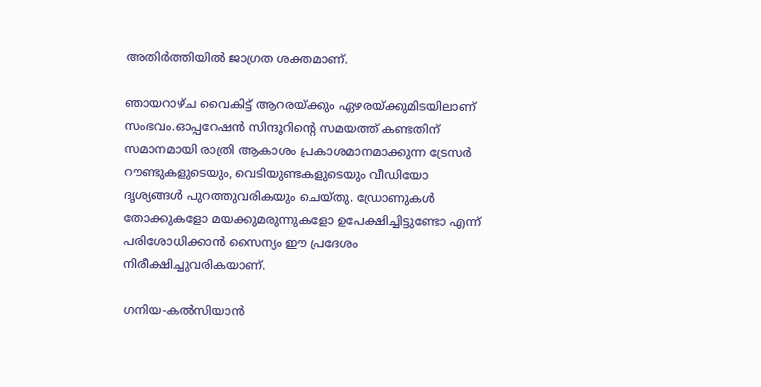അതിര്‍ത്തിയില്‍ ജാഗ്രത ശക്തമാണ്.

ഞായറാഴ്ച വൈകിട്ട് ആറരയ്ക്കും ഏഴരയ്ക്കുമിടയിലാണ് സംഭവം.ഓപ്പറേഷന്‍ സിന്ദൂറിന്റെ സമയത്ത് കണ്ടതിന് സമാനമായി രാത്രി ആകാശം പ്രകാശമാനമാക്കുന്ന ട്രേസര്‍ റൗണ്ടുകളുടെയും, വെടിയുണ്ടകളുടെയും വീഡിയോ ദൃശ്യങ്ങള്‍ പുറത്തുവരികയും ചെയ്തു. ഡ്രോണുകൾ തോക്കുകളോ മയക്കുമരുന്നുകളോ ഉപേക്ഷിച്ചിട്ടുണ്ടോ എന്ന് പരിശോധിക്കാൻ സൈന്യം ഈ പ്രദേശം നിരീക്ഷിച്ചുവരികയാണ്.

ഗനിയ-കല്‍സിയാന്‍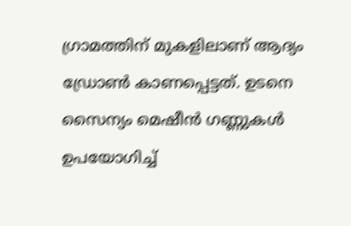ഗ്രാമത്തിന് മുകളിലാണ് ആദ്യം ഡ്രോണ്‍ കാണപ്പെട്ടത്. ഉടനെ സൈന്യം മെഷീന്‍ ഗണ്ണുകള്‍ ഉപയോഗിച്ച്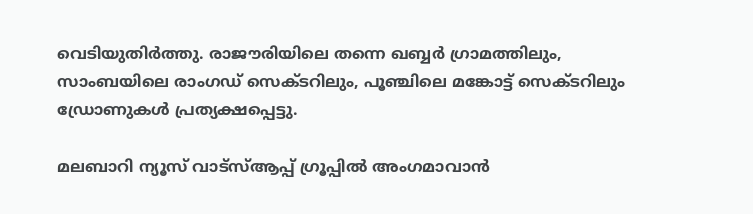വെടിയുതിര്‍ത്തു. രാജൗരിയിലെ തന്നെ ഖബ്ബര്‍ ഗ്രാമത്തിലും, സാംബയിലെ രാംഗഡ് സെക്ടറിലും, പൂഞ്ചിലെ മങ്കോട്ട് സെക്ടറിലും ഡ്രോണുകള്‍ പ്രത്യക്ഷപ്പെട്ടു.

മലബാറി ന്യൂസ് വാട്‌സ്ആപ്പ് ഗ്രൂപ്പില്‍ അംഗമാവാന്‍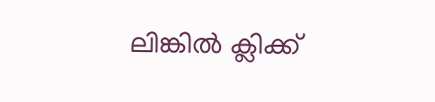ലിങ്കില്‍ ക്ലിക്ക്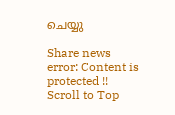ചെയ്യു

Share news
error: Content is protected !!
Scroll to Top